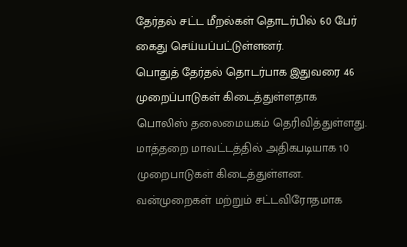தேர்தல் சட்ட மீறல்கள் தொடர்பில் 60 பேர் கைது செய்யப்பட்டுள்ளனர்.
பொதுத் தேர்தல் தொடர்பாக இதுவரை 46 முறைப்பாடுகள் கிடைத்துள்ளதாக பொலிஸ் தலைமையகம் தெரிவித்துள்ளது.
மாத்தறை மாவட்டத்தில் அதிகபடியாக 10 முறைபாடுகள் கிடைத்துள்ளன.
வன்முறைகள் மற்றும் சட்டவிரோதமாக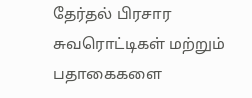தேர்தல் பிரசார சுவரொட்டிகள் மற்றும் பதாகைகளை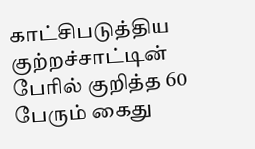காட்சிபடுத்திய குற்றச்சாட்டின் பேரில் குறித்த 60 பேரும் கைது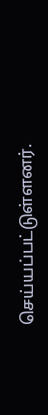செய்யப்பட்டுள்ளனர்.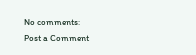No comments:
Post a Comment